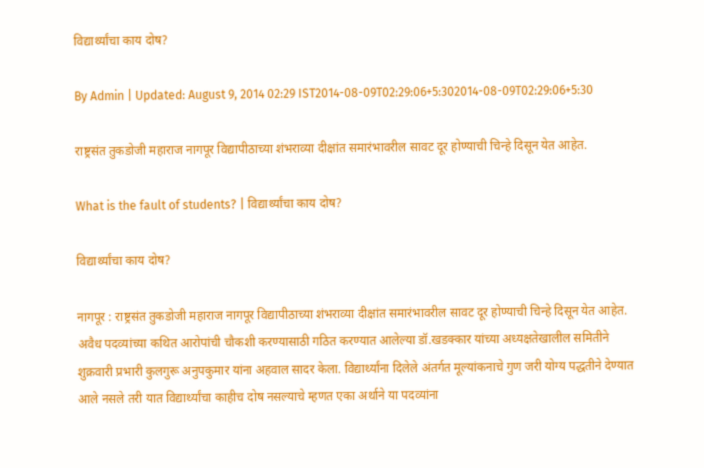विद्यार्थ्यांचा काय दोष?

By Admin | Updated: August 9, 2014 02:29 IST2014-08-09T02:29:06+5:302014-08-09T02:29:06+5:30

राष्ट्रसंत तुकडोजी महाराज नागपूर विद्यापीठाच्या शंभराव्या दीक्षांत समारंभावरील सावट दूर होण्याची चिन्हे दिसून येत आहेत.

What is the fault of students? | विद्यार्थ्यांचा काय दोष?

विद्यार्थ्यांचा काय दोष?

नागपूर : राष्ट्रसंत तुकडोजी महाराज नागपूर विद्यापीठाच्या शंभराव्या दीक्षांत समारंभावरील सावट दूर होण्याची चिन्हे दिसून येत आहेत. अवैध पदव्यांच्या कथित आरोपांची चौकशी करण्यासाठी गठित करण्यात आलेल्या डॉ.खडक्कार यांच्या अध्यक्षतेखालील समितीने शुक्रवारी प्रभारी कुलगुरू अनुपकुमार यांना अहवाल सादर केला. विद्यार्थ्यांना दिलेले अंतर्गत मूल्यांकनाचे गुण जरी योग्य पद्धतीने देण्यात आले नसले तरी यात विद्यार्थ्यांचा काहीच दोष नसल्याचे म्हणत एका अर्थाने या पदव्यांना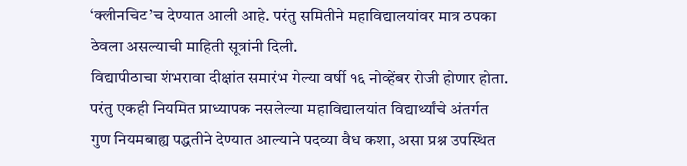‘क्लीनचिट’च देण्यात आली आहे. परंतु समितीने महाविद्यालयांवर मात्र ठपका ठेवला असल्याची माहिती सूत्रांनी दिली.
विद्यापीठाचा शंभरावा दीक्षांत समारंभ गेल्या वर्षी १६ नोव्हेंबर रोजी होणार होता. परंतु एकही नियमित प्राध्यापक नसलेल्या महाविद्यालयांत विद्यार्थ्यांचे अंतर्गत गुण नियमबाह्य पद्धतीने देण्यात आल्याने पदव्या वैध कशा, असा प्रश्न उपस्थित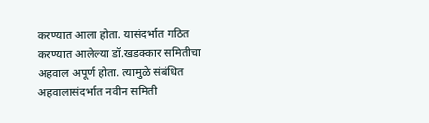करण्यात आला होता. यासंदर्भात गठित करण्यात आलेल्या डॉ.खडक्कार समितीचा अहवाल अपूर्ण होता. त्यामुळे संबंधित अहवालासंदर्भात नवीन समिती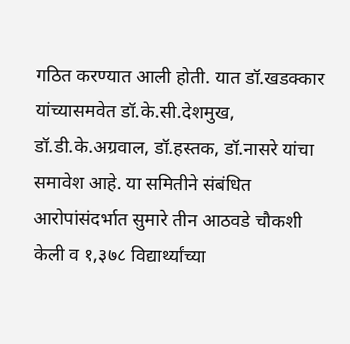गठित करण्यात आली होती. यात डॉ.खडक्कार यांच्यासमवेत डॉ.के.सी.देशमुख, डॉ.डी.के.अग्रवाल, डॉ.हस्तक, डॉ.नासरे यांचा समावेश आहे. या समितीने संबंधित आरोपांसंदर्भात सुमारे तीन आठवडे चौकशी केली व १,३७८ विद्यार्थ्यांच्या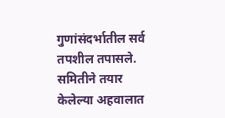गुणांसंदर्भातील सर्व तपशील तपासले. समितीने तयार केलेल्या अहवालात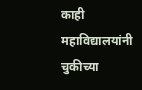काही महाविद्यालयांनी चुकीच्या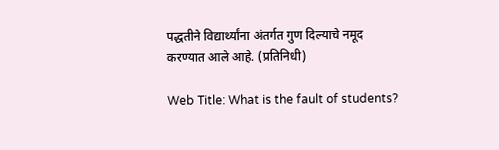पद्धतीने विद्यार्थ्यांना अंतर्गत गुण दिल्याचे नमूद करण्यात आले आहे. (प्रतिनिधी)

Web Title: What is the fault of students?